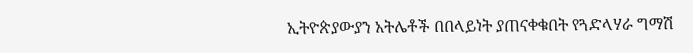ኢትዮጵያውያን አትሌቶች በበላይነት ያጠናቀቁበት የጓድላሃራ ግማሽ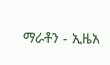ማራቶን - ኢዜአ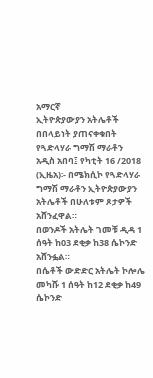አማርኛ
ኢትዮጵያውያን አትሌቶች በበላይነት ያጠናቀቁበት የጓድላሃራ ግማሽ ማራቶን
አዲስ አበባ፤ የካቲት 16 /2018 (ኢዜአ)፡- በሜክሲኮ የጓድላሃራ ግማሽ ማራቶን ኢትዮጵያውያን አትሌቶች በሁለቱም ጾታዎች አሸንፈዋል።
በወንዶች አትሌት ገመቹ ዲዳ 1 ሰዓት ከ03 ደቂቃ ከ38 ሴኮንድ አሸንፏል።
በሴቶች ውድድር አትሌት ኮሎሌ መካሹ 1 ሰዓት ከ12 ደቂቃ ከ49 ሴኮንድ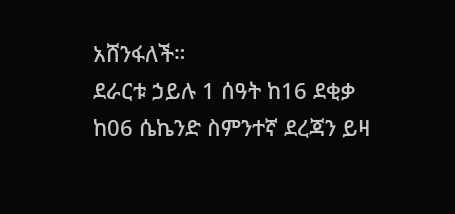አሸንፋለች።
ደራርቱ ኃይሉ 1 ሰዓት ከ16 ደቂቃ ከ06 ሴኬንድ ስምንተኛ ደረጃን ይዛ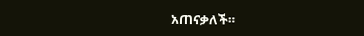አጠናቃለች።